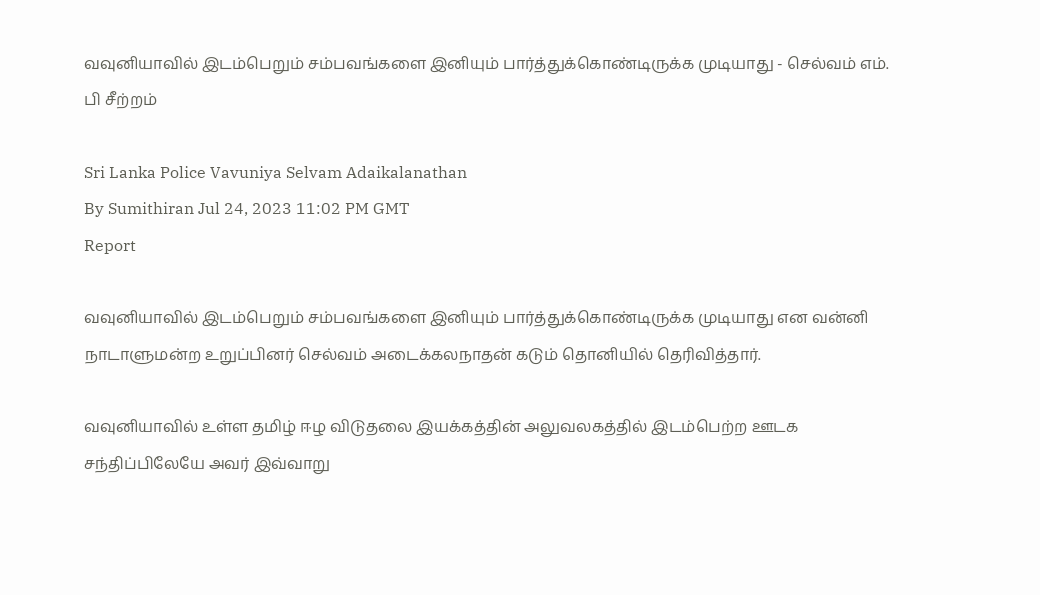வவுனியாவில் இடம்பெறும் சம்பவங்களை இனியும் பார்த்துக்கொண்டிருக்க முடியாது - செல்வம் எம். பி சீற்றம்

Sri Lanka Police Vavuniya Selvam Adaikalanathan
By Sumithiran Jul 24, 2023 11:02 PM GMT
Report

வவுனியாவில் இடம்பெறும் சம்பவங்களை இனியும் பார்த்துக்கொண்டிருக்க முடியாது என வன்னி நாடாளுமன்ற உறுப்பினர் செல்வம் அடைக்கலநாதன் கடும் தொனியில் தெரிவித்தார்.

வவுனியாவில் உள்ள தமிழ் ஈழ விடுதலை இயக்கத்தின் அலுவலகத்தில் இடம்பெற்ற ஊடக சந்திப்பிலேயே அவர் இவ்வாறு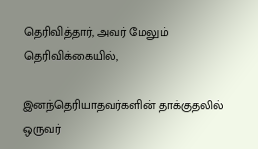தெரிவித்தார், அவர் மேலும் தெரிவிக்கையில்,

இனந்தெரியாதவர்களின் தாக்குதலில் ஒருவர்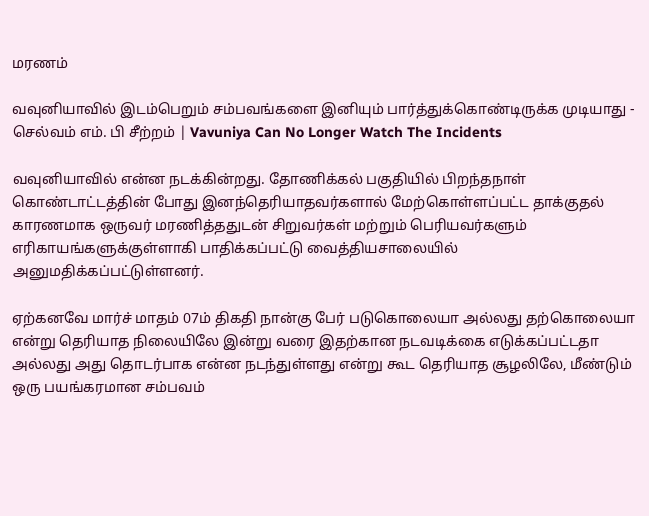மரணம்

வவுனியாவில் இடம்பெறும் சம்பவங்களை இனியும் பார்த்துக்கொண்டிருக்க முடியாது - செல்வம் எம். பி சீற்றம் | Vavuniya Can No Longer Watch The Incidents

வவுனியாவில் என்ன நடக்கின்றது. தோணிக்கல் பகுதியில் பிறந்தநாள் கொண்டாட்டத்தின் போது இனந்தெரியாதவர்களால் மேற்கொள்ளப்பட்ட தாக்குதல் காரணமாக ஒருவர் மரணித்ததுடன் சிறுவர்கள் மற்றும் பெரியவர்களும் எரிகாயங்களுக்குள்ளாகி பாதிக்கப்பட்டு வைத்தியசாலையில் அனுமதிக்கப்பட்டுள்ளனர்.

ஏற்கனவே மார்ச் மாதம் 07ம் திகதி நான்கு பேர் படுகொலையா அல்லது தற்கொலையா என்று தெரியாத நிலையிலே இன்று வரை இதற்கான நடவடிக்கை எடுக்கப்பட்டதா அல்லது அது தொடர்பாக என்ன நடந்துள்ளது என்று கூட தெரியாத சூழலிலே, மீண்டும் ஒரு பயங்கரமான சம்பவம்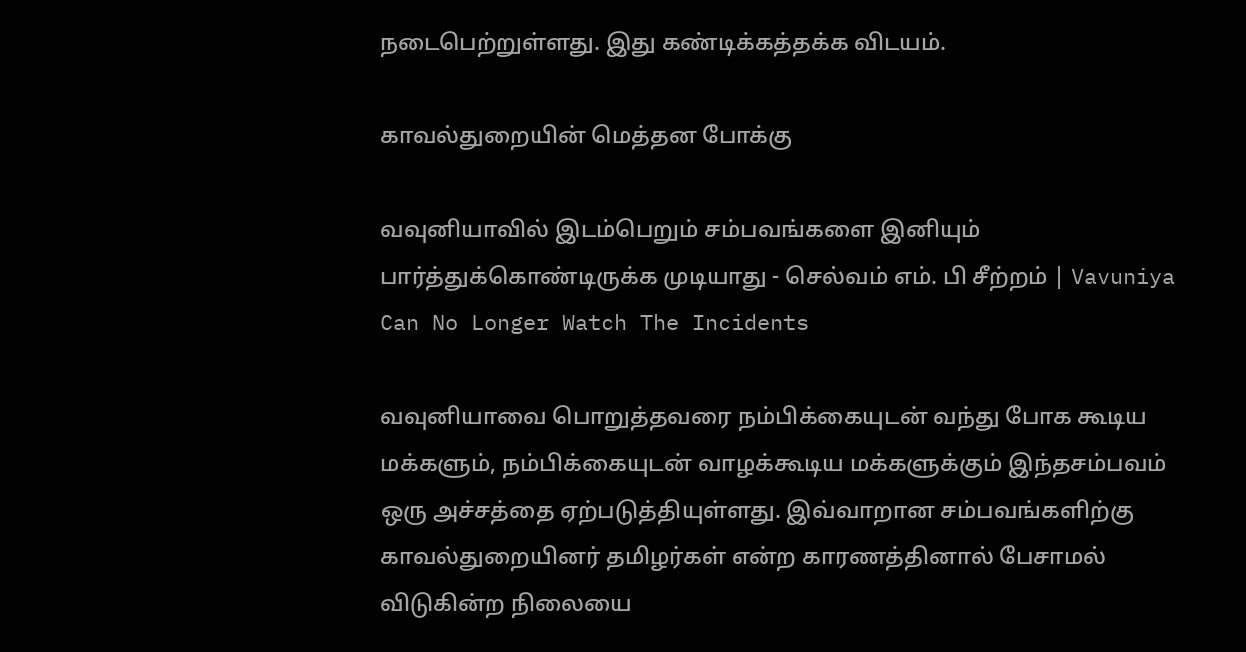நடைபெற்றுள்ளது. இது கண்டிக்கத்தக்க விடயம்.

காவல்துறையின் மெத்தன போக்கு

வவுனியாவில் இடம்பெறும் சம்பவங்களை இனியும் பார்த்துக்கொண்டிருக்க முடியாது - செல்வம் எம். பி சீற்றம் | Vavuniya Can No Longer Watch The Incidents

வவுனியாவை பொறுத்தவரை நம்பிக்கையுடன் வந்து போக கூடிய மக்களும், நம்பிக்கையுடன் வாழக்கூடிய மக்களுக்கும் இந்தசம்பவம் ஒரு அச்சத்தை ஏற்படுத்தியுள்ளது. இவ்வாறான சம்பவங்களிற்கு காவல்துறையினர் தமிழர்கள் என்ற காரணத்தினால் பேசாமல் விடுகின்ற நிலையை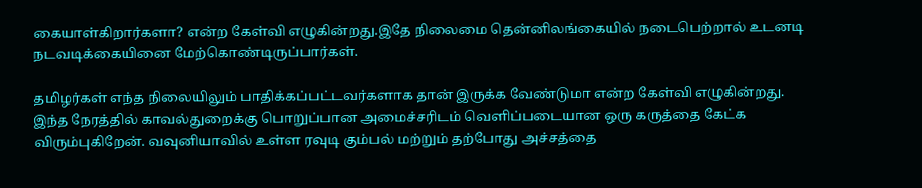கையாள்கிறார்களா? என்ற கேள்வி எழுகின்றது.இதே நிலைமை தென்னிலங்கையில் நடைபெற்றால் உடனடி நடவடிக்கையினை மேற்கொண்டிருப்பார்கள்.

தமிழர்கள் எந்த நிலையிலும் பாதிக்கப்பட்டவர்களாக தான் இருக்க வேண்டுமா என்ற கேள்வி எழுகின்றது. இந்த நேரத்தில் காவல்துறைக்கு பொறுப்பான அமைச்சரிடம் வெளிப்படையான ஒரு கருத்தை கேட்க விரும்புகிறேன். வவுனியாவில் உள்ள ரவுடி கும்பல் மற்றும் தற்போது அச்சத்தை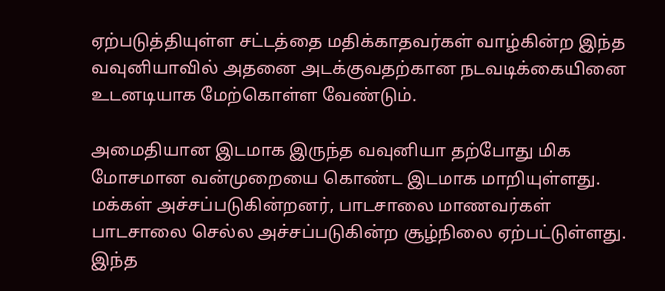ஏற்படுத்தியுள்ள சட்டத்தை மதிக்காதவர்கள் வாழ்கின்ற இந்த வவுனியாவில் அதனை அடக்குவதற்கான நடவடிக்கையினை உடனடியாக மேற்கொள்ள வேண்டும்.

அமைதியான இடமாக இருந்த வவுனியா தற்போது மிக மோசமான வன்முறையை கொண்ட இடமாக மாறியுள்ளது. மக்கள் அச்சப்படுகின்றனர், பாடசாலை மாணவர்கள் பாடசாலை செல்ல அச்சப்படுகின்ற சூழ்நிலை ஏற்பட்டுள்ளது. இந்த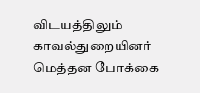விடயத்திலும் காவல்துறையினர் மெத்தன போக்கை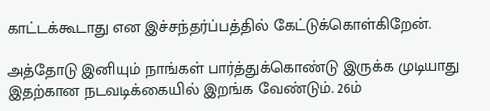காட்டக்கூடாது என இச்சந்தர்ப்பத்தில் கேட்டுக்கொள்கிறேன்.

அத்தோடு இனியும் நாங்கள் பார்த்துக்கொண்டு இருக்க முடியாது இதற்கான நடவடிக்கையில் இறங்க வேண்டும். 26ம்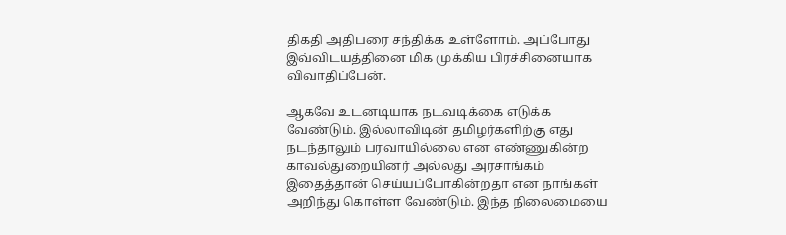திகதி அதிபரை சந்திக்க உள்ளோம். அப்போது இவ்விடயத்தினை மிக முக்கிய பிரச்சினையாக விவாதிப்பேன்.

ஆகவே உடனடியாக நடவடிக்கை எடுக்க வேண்டும். இல்லாவிடின் தமிழர்களிற்கு எது நடந்தாலும் பரவாயில்லை என எண்ணுகின்ற காவல்துறையினர் அல்லது அரசாங்கம் இதைத்தான் செய்யப்போகின்றதா என நாங்கள் அறிந்து கொள்ள வேண்டும். இந்த நிலைமையை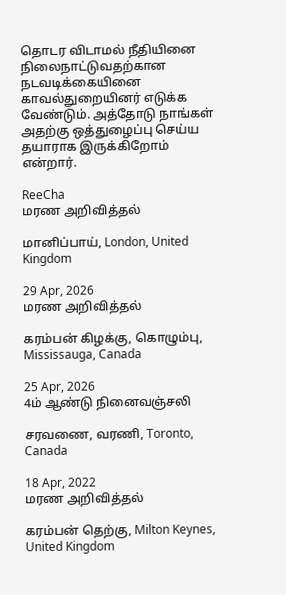தொடர விடாமல் நீதியினை நிலைநாட்டுவதற்கான நடவடிக்கையினை காவல்துறையினர் எடுக்க வேண்டும். அத்தோடு நாங்கள் அதற்கு ஒத்துழைப்பு செய்ய தயாராக இருக்கிறோம் என்றார்.

ReeCha
மரண அறிவித்தல்

மானிப்பாய், London, United Kingdom

29 Apr, 2026
மரண அறிவித்தல்

கரம்பன் கிழக்கு, கொழும்பு, Mississauga, Canada

25 Apr, 2026
4ம் ஆண்டு நினைவஞ்சலி

சரவணை, வரணி, Toronto, Canada

18 Apr, 2022
மரண அறிவித்தல்

கரம்பன் தெற்கு, Milton Keynes, United Kingdom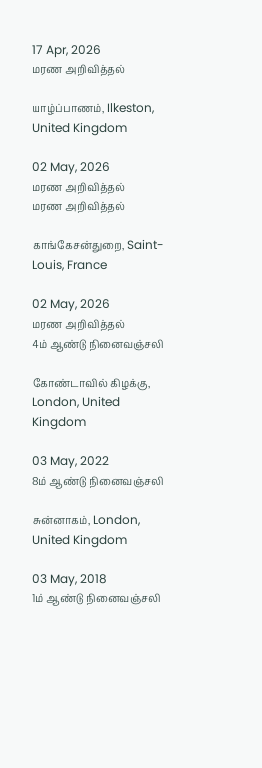17 Apr, 2026
மரண அறிவித்தல்

யாழ்ப்பாணம், Ilkeston, United Kingdom

02 May, 2026
மரண அறிவித்தல்
மரண அறிவித்தல்

காங்கேசன்துறை, Saint-Louis, France

02 May, 2026
மரண அறிவித்தல்
4ம் ஆண்டு நினைவஞ்சலி

கோண்டாவில் கிழக்கு, London, United Kingdom

03 May, 2022
8ம் ஆண்டு நினைவஞ்சலி

சுன்னாகம், London, United Kingdom

03 May, 2018
1ம் ஆண்டு நினைவஞ்சலி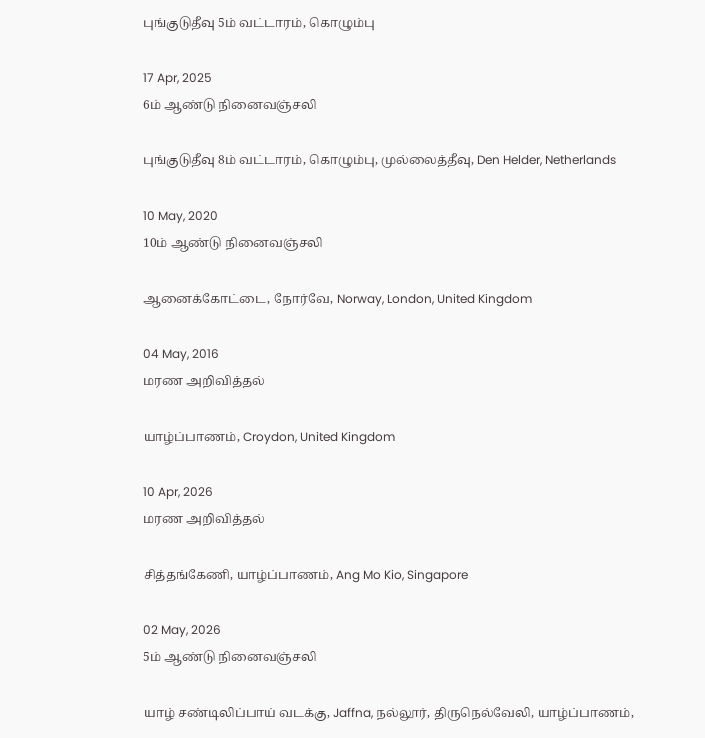புங்குடுதீவு 5ம் வட்டாரம், கொழும்பு

17 Apr, 2025
6ம் ஆண்டு நினைவஞ்சலி

புங்குடுதீவு 8ம் வட்டாரம், கொழும்பு, முல்லைத்தீவு, Den Helder, Netherlands

10 May, 2020
10ம் ஆண்டு நினைவஞ்சலி

ஆனைக்கோட்டை, நோர்வே, Norway, London, United Kingdom

04 May, 2016
மரண அறிவித்தல்

யாழ்ப்பாணம், Croydon, United Kingdom

10 Apr, 2026
மரண அறிவித்தல்

சித்தங்கேணி, யாழ்ப்பாணம், Ang Mo Kio, Singapore

02 May, 2026
5ம் ஆண்டு நினைவஞ்சலி

யாழ் சண்டிலிப்பாய் வடக்கு, Jaffna, நல்லூர், திருநெல்வேலி, யாழ்ப்பாணம்,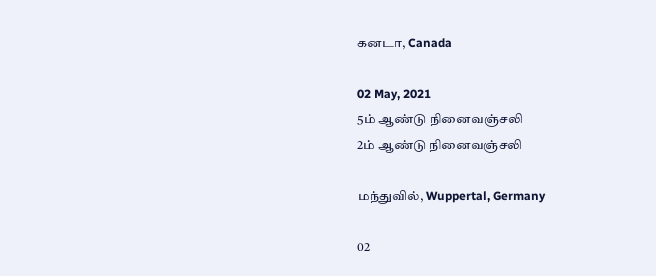கனடா, Canada

02 May, 2021
5ம் ஆண்டு நினைவஞ்சலி
2ம் ஆண்டு நினைவஞ்சலி

மந்துவில், Wuppertal, Germany

02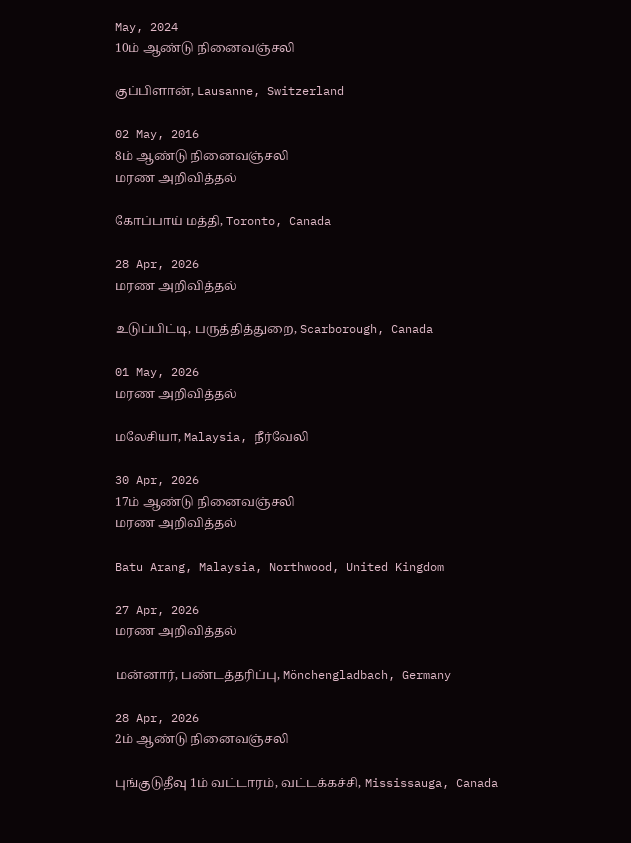May, 2024
10ம் ஆண்டு நினைவஞ்சலி

குப்பிளான், Lausanne, Switzerland

02 May, 2016
8ம் ஆண்டு நினைவஞ்சலி
மரண அறிவித்தல்

கோப்பாய் மத்தி, Toronto, Canada

28 Apr, 2026
மரண அறிவித்தல்

உடுப்பிட்டி, பருத்தித்துறை, Scarborough, Canada

01 May, 2026
மரண அறிவித்தல்

மலேசியா, Malaysia, நீர்வேலி

30 Apr, 2026
17ம் ஆண்டு நினைவஞ்சலி
மரண அறிவித்தல்

Batu Arang, Malaysia, Northwood, United Kingdom

27 Apr, 2026
மரண அறிவித்தல்

மன்னார், பண்டத்தரிப்பு, Mönchengladbach, Germany

28 Apr, 2026
2ம் ஆண்டு நினைவஞ்சலி

புங்குடுதீவு 1ம் வட்டாரம், வட்டக்கச்சி, Mississauga, Canada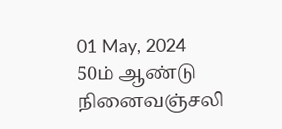01 May, 2024
50ம் ஆண்டு நினைவஞ்சலி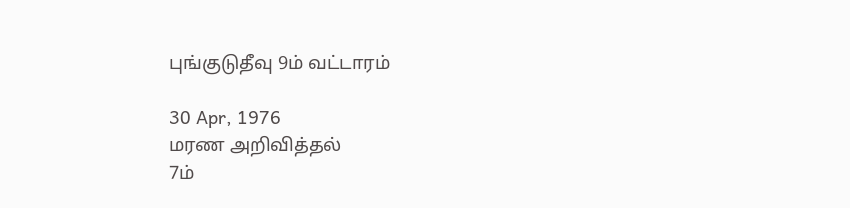புங்குடுதீவு 9ம் வட்டாரம்

30 Apr, 1976
மரண அறிவித்தல்
7ம்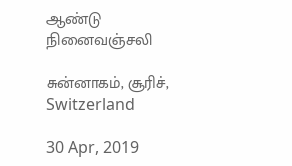ஆண்டு நினைவஞ்சலி

சுன்னாகம், சூரிச், Switzerland

30 Apr, 2019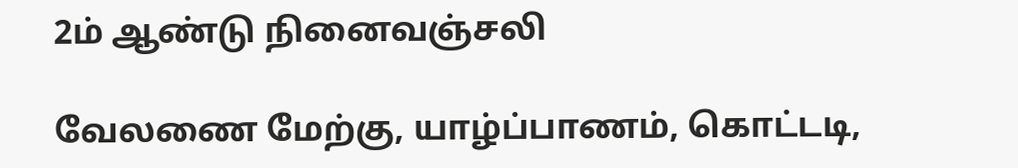2ம் ஆண்டு நினைவஞ்சலி

வேலணை மேற்கு, யாழ்ப்பாணம், கொட்டடி,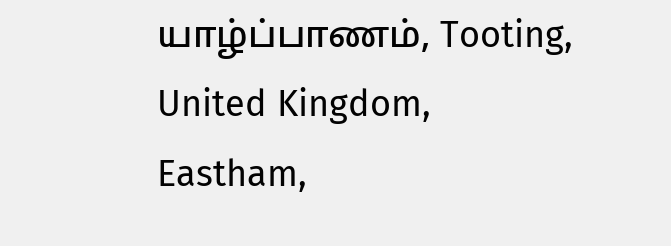யாழ்ப்பாணம், Tooting, United Kingdom, Eastham,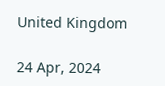United Kingdom

24 Apr, 2024